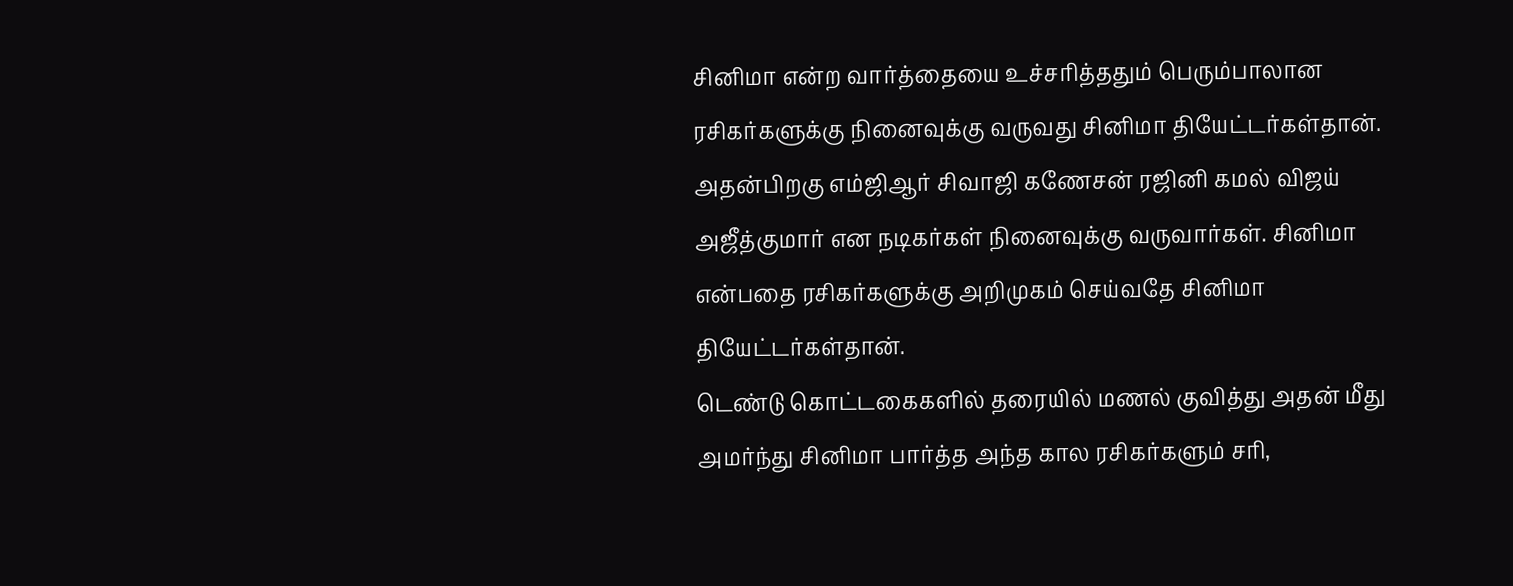சினிமா என்ற வார்த்தையை உச்சரித்ததும் பெரும்பாலான ரசிகர்களுக்கு நினைவுக்கு வருவது சினிமா தியேட்டர்கள்தான். அதன்பிறகு எம்ஜிஆர் சிவாஜி கணேசன் ரஜினி கமல் விஜய் அஜீத்குமார் என நடிகர்கள் நினைவுக்கு வருவார்கள். சினிமா என்பதை ரசிகர்களுக்கு அறிமுகம் செய்வதே சினிமா தியேட்டர்கள்தான்.
டெண்டு கொட்டகைகளில் தரையில் மணல் குவித்து அதன் மீது அமர்ந்து சினிமா பார்த்த அந்த கால ரசிகர்களும் சரி,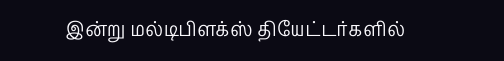இன்று மல்டிபிளக்ஸ் தியேட்டர்களில்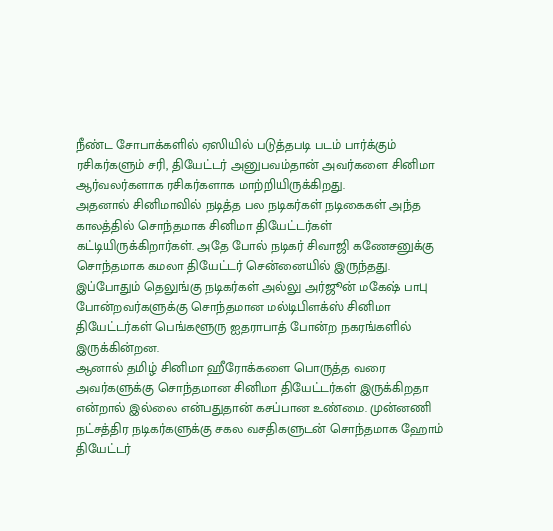நீண்ட சோபாக்களில் ஏஸியில் படுத்தபடி படம் பார்க்கும் ரசிகர்களும் சரி, தியேட்டர் அனுபவம்தான் அவர்களை சினிமா ஆர்வலர்களாக ரசிகர்களாக மாற்றியிருக்கிறது.
அதனால் சினிமாவில் நடித்த பல நடிகர்கள் நடிகைகள் அந்த காலத்தில் சொந்தமாக சினிமா தியேட்டர்கள் கட்டியிருக்கிறார்கள். அதே போல் நடிகர் சிவாஜி கணேசனுக்கு சொந்தமாக கமலா தியேட்டர் சென்னையில் இருந்தது. இப்போதும் தெலுங்கு நடிகர்கள் அல்லு அர்ஜூன் மகேஷ் பாபு போன்றவர்களுக்கு சொந்தமான மல்டிபிளக்ஸ் சினிமா தியேட்டர்கள் பெங்களூரு ஐதராபாத் போன்ற நகரங்களில் இருக்கின்றன.
ஆனால் தமிழ் சினிமா ஹீரோக்களை பொருத்த வரை அவர்களுக்கு சொந்தமான சினிமா தியேட்டர்கள் இருக்கிறதா என்றால் இல்லை என்பதுதான் கசப்பான உண்மை. முன்னணி நட்சத்திர நடிகர்களுக்கு சகல வசதிகளுடன் சொந்தமாக ஹோம் தியேட்டர்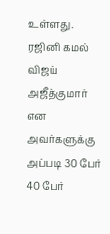உள்ளது. ரஜினி கமல் விஜய் அஜீத்குமார் என அவர்களுக்கு அப்படி 30 பேர் 40 பேர்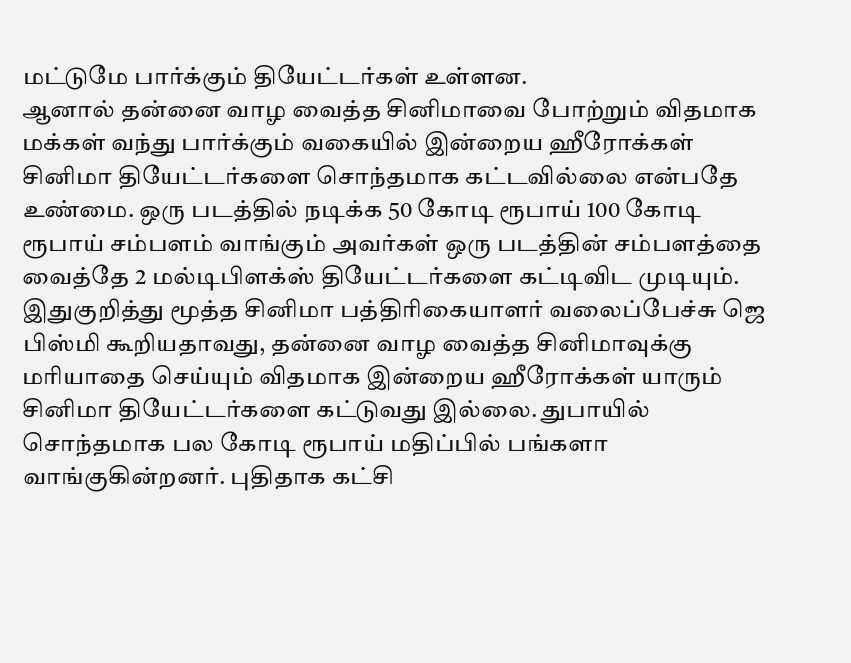மட்டுமே பார்க்கும் தியேட்டர்கள் உள்ளன.
ஆனால் தன்னை வாழ வைத்த சினிமாவை போற்றும் விதமாக மக்கள் வந்து பார்க்கும் வகையில் இன்றைய ஹீரோக்கள் சினிமா தியேட்டர்களை சொந்தமாக கட்டவில்லை என்பதே உண்மை. ஒரு படத்தில் நடிக்க 50 கோடி ரூபாய் 100 கோடி ரூபாய் சம்பளம் வாங்கும் அவர்கள் ஒரு படத்தின் சம்பளத்தை வைத்தே 2 மல்டிபிளக்ஸ் தியேட்டர்களை கட்டிவிட முடியும்.
இதுகுறித்து மூத்த சினிமா பத்திரிகையாளர் வலைப்பேச்சு ஜெ பிஸ்மி கூறியதாவது, தன்னை வாழ வைத்த சினிமாவுக்கு மரியாதை செய்யும் விதமாக இன்றைய ஹீரோக்கள் யாரும் சினிமா தியேட்டர்களை கட்டுவது இல்லை. துபாயில் சொந்தமாக பல கோடி ரூபாய் மதிப்பில் பங்களா வாங்குகின்றனர். புதிதாக கட்சி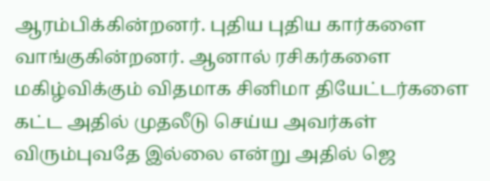ஆரம்பிக்கின்றனர். புதிய புதிய கார்களை வாங்குகின்றனர். ஆனால் ரசிகர்களை மகிழ்விக்கும் விதமாக சினிமா தியேட்டர்களை கட்ட அதில் முதலீடு செய்ய அவர்கள் விரும்புவதே இல்லை என்று அதில் ஜெ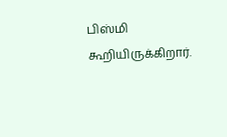பிஸ்மி கூறியிருக்கிறார்.